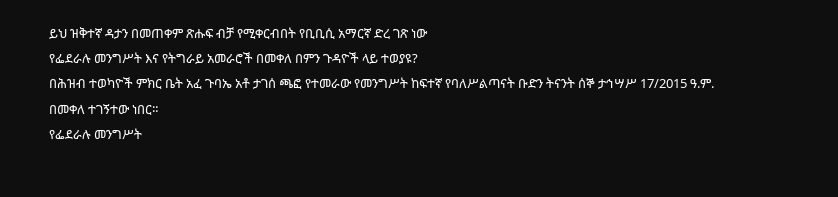ይህ ዝቅተኛ ዳታን በመጠቀም ጽሑፍ ብቻ የሚቀርብበት የቢቢሲ አማርኛ ድረ ገጽ ነው
የፌደራሉ መንግሥት እና የትግራይ አመራሮች በመቀለ በምን ጉዳዮች ላይ ተወያዩ?
በሕዝብ ተወካዮች ምክር ቤት አፈ ጉባኤ አቶ ታገሰ ጫፎ የተመራው የመንግሥት ከፍተኛ የባለሥልጣናት ቡድን ትናንት ሰኞ ታኅሣሥ 17/2015 ዓ.ም. በመቀለ ተገኝተው ነበር።
የፌደራሉ መንግሥት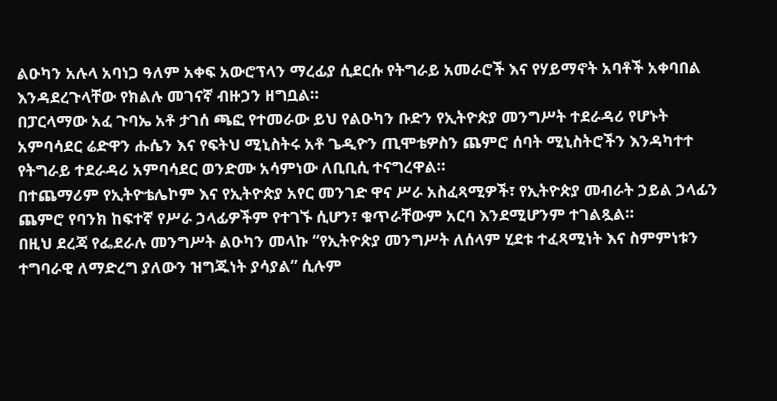ልዑካን አሉላ አባነጋ ዓለም አቀፍ አውሮፕላን ማረፊያ ሲደርሱ የትግራይ አመራሮች እና የሃይማኖት አባቶች አቀባበል እንዳደረጉላቸው የክልሉ መገናኛ ብዙኃን ዘግቧል።
በፓርላማው አፈ ጉባኤ አቶ ታገሰ ጫፎ የተመራው ይህ የልዑካን ቡድን የኢትዮጵያ መንግሥት ተደራዳሪ የሆኑት አምባሳደር ሬድዋን ሑሴን እና የፍትህ ሚኒስትሩ አቶ ጌዲዮን ጢሞቴዎስን ጨምሮ ሰባት ሚኒስትሮችን እንዳካተተ የትግራይ ተደራዳሪ አምባሳደር ወንድሙ አሳምነው ለቢቢሲ ተናግረዋል።
በተጨማሪም የኢትዮቴሌኮም እና የኢትዮጵያ አየር መንገድ ዋና ሥራ አስፈጻሚዎች፣ የኢትዮጵያ መብራት ኃይል ኃላፊን ጨምሮ የባንክ ከፍተኛ የሥራ ኃላፊዎችም የተገኙ ሲሆን፣ ቁጥራቸውም አርባ እንደሚሆንም ተገልጿል።
በዚህ ደረጃ የፌደራሉ መንግሥት ልዑካን መላኩ “የኢትዮጵያ መንግሥት ለሰላም ሂደቱ ተፈጻሚነት እና ስምምነቱን ተግባራዊ ለማድረግ ያለውን ዝግጁነት ያሳያል” ሲሉም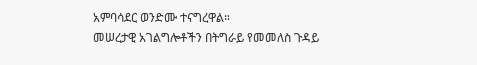አምባሳደር ወንድሙ ተናግረዋል።
መሠረታዊ አገልግሎቶችን በትግራይ የመመለስ ጉዳይ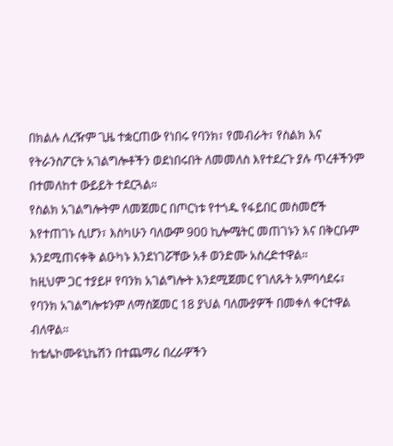በክልሉ ለረዥም ጊዜ ተቋርጠው የነበሩ የባንክ፣ የመብራት፣ የስልክ እና የትራንስፖርት አገልግሎቶችን ወደነበሩበት ለመመለስ እየተደረጉ ያሉ ጥረቶችንም በተመለከተ ውይይት ተደርጓል።
የስልክ አገልግሎትም ለመጀመር በጦርነቱ የተጎዱ የፋይበር መስመሮች እየተጠገኑ ሲሆን፣ እስካሁን ባለውም 900 ኪሎሜትር መጠገኑን እና በቅርቡም እንደሚጠናቀቅ ልዑካኑ እንደነገሯቸው አቶ ወንድሙ አስረድተዋል።
ከዚህም ጋር ተያይዞ የባንክ አገልግሎት እንደሚጀመር የገለጹት አምባሳደሩ፣ የባንክ አገልግሎቱንም ለማስጀመር 18 ያህል ባለሙያዎች በመቀለ ቀርተዋል ብለዋል።
ከቴሌኮሙዩኒኬሽን በተጨማሪ በረራዎችን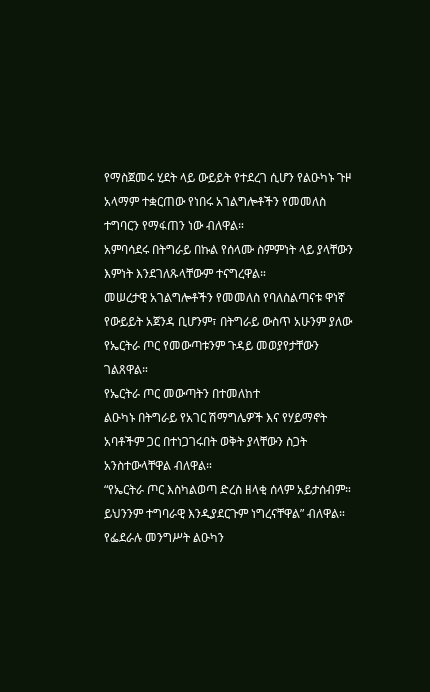የማስጀመሩ ሂደት ላይ ውይይት የተደረገ ሲሆን የልዑካኑ ጉዞ አላማም ተቋርጠው የነበሩ አገልግሎቶችን የመመለስ ተግባርን የማፋጠን ነው ብለዋል።
አምባሳደሩ በትግራይ በኩል የሰላሙ ስምምነት ላይ ያላቸውን እምነት እንደገለጹላቸውም ተናግረዋል።
መሠረታዊ አገልግሎቶችን የመመለስ የባለስልጣናቱ ዋነኛ የውይይት አጀንዳ ቢሆንም፣ በትግራይ ውስጥ አሁንም ያለው የኤርትራ ጦር የመውጣቱንም ጉዳይ መወያየታቸውን ገልጸዋል።
የኤርትራ ጦር መውጣትን በተመለከተ
ልዑካኑ በትግራይ የአገር ሽማግሌዎች እና የሃይማኖት አባቶችም ጋር በተነጋገሩበት ወቅት ያላቸውን ስጋት አንስተውላቸዋል ብለዋል።
“የኤርትራ ጦር እስካልወጣ ድረስ ዘላቂ ሰላም አይታሰብም። ይህንንም ተግባራዊ እንዲያደርጉም ነግረናቸዋል” ብለዋል።
የፌደራሉ መንግሥት ልዑካን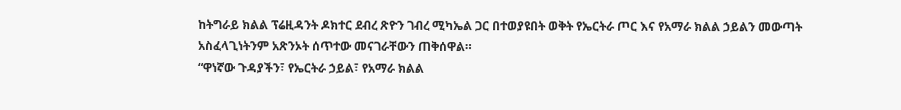ከትግራይ ክልል ፕሬዚዳንት ዶክተር ደብረ ጽዮን ገብረ ሚካኤል ጋር በተወያዩበት ወቅት የኤርትራ ጦር እና የአማራ ክልል ኃይልን መውጣት አስፈላጊነትንም አጽንኦት ሰጥተው መናገራቸውን ጠቅሰዋል።
“ዋነኛው ጉዳያችን፣ የኤርትራ ኃይል፣ የአማራ ክልል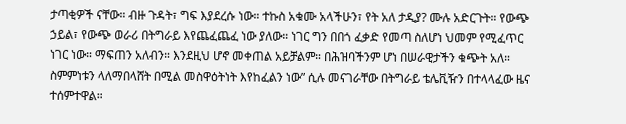ታጣቂዎች ናቸው። ብዙ ጉዳት፣ ግፍ እያደረሱ ነው። ተኩስ አቁሙ አላችሁን፣ የት አለ ታዲያ? ሙሉ አድርጉት። የውጭ ኃይል፣ የውጭ ወራሪ በትግራይ እየጨፈጨፈ ነው ያለው። ነገር ግን በበጎ ፈቃድ የመጣ ስለሆነ ህመም የሚፈጥር ነገር ነው። ማፍጠን አለብን። እንደዚህ ሆኖ መቀጠል አይቻልም። በሕዝባችንም ሆነ በሠራዊታችን ቁጭት አለ። ስምምነቱን ላለማበላሸት በሚል መስዋዕትነት እየከፈልን ነው” ሲሉ መናገራቸው በትግራይ ቴሌቪዥን በተላላፈው ዜና ተሰምተዋል።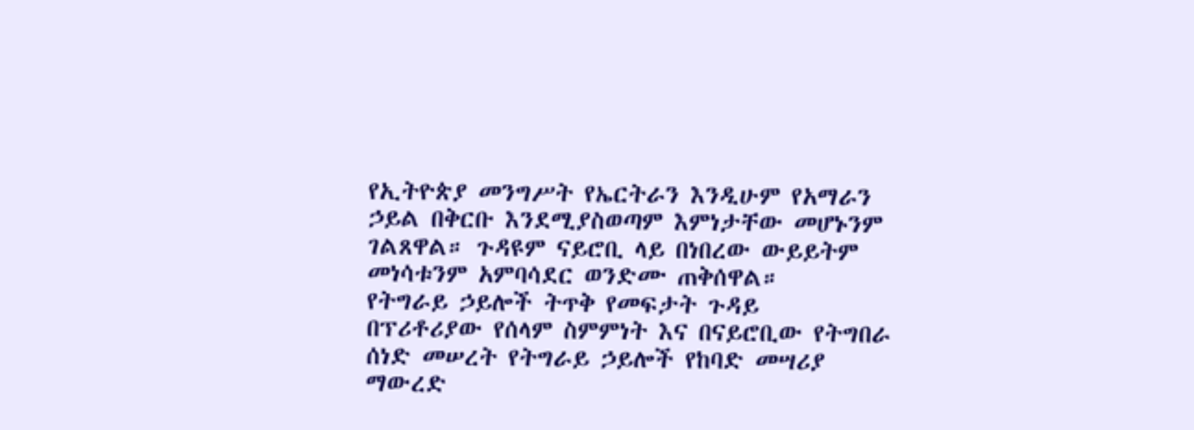የኢትዮጵያ መንግሥት የኤርትራን እንዲሁም የአማራን ኃይል በቅርቡ እንደሚያስወጣም እምነታቸው መሆኑንም ገልጸዋል። ጉዳዩም ናይሮቢ ላይ በነበረው ውይይትም መነሳቱንም አምባሳደር ወንድሙ ጠቅሰዋል።
የትግራይ ኃይሎች ትጥቅ የመፍታት ጉዳይ
በፕሪቶሪያው የሰላም ስምምነት እና በናይሮቢው የትግበራ ሰነድ መሠረት የትግራይ ኃይሎች የከባድ መሣሪያ ማውረድ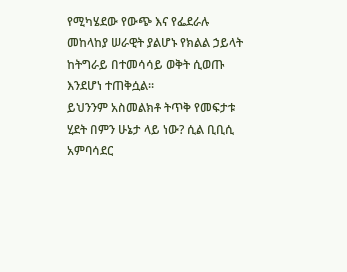የሚካሄደው የውጭ እና የፌደራሉ መከላከያ ሠራዊት ያልሆኑ የክልል ኃይላት ከትግራይ በተመሳሳይ ወቅት ሲወጡ እንደሆነ ተጠቅሷል።
ይህንንም አስመልክቶ ትጥቅ የመፍታቱ ሂደት በምን ሁኔታ ላይ ነው? ሲል ቢቢሲ አምባሳደር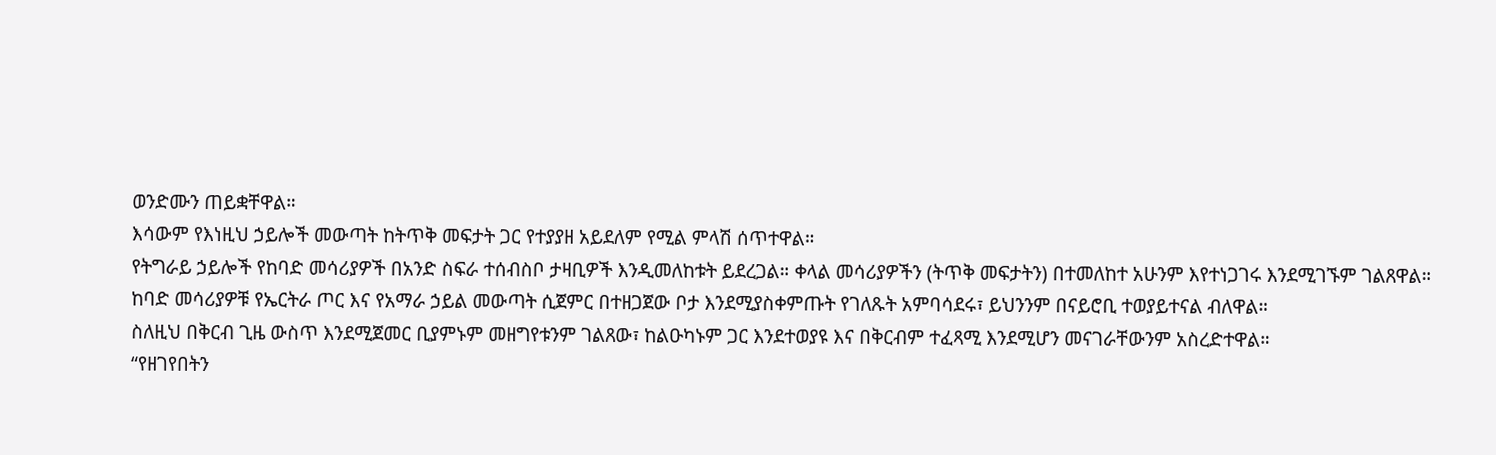ወንድሙን ጠይቋቸዋል።
እሳውም የእነዚህ ኃይሎች መውጣት ከትጥቅ መፍታት ጋር የተያያዘ አይደለም የሚል ምላሽ ሰጥተዋል።
የትግራይ ኃይሎች የከባድ መሳሪያዎች በአንድ ስፍራ ተሰብስቦ ታዛቢዎች እንዲመለከቱት ይደረጋል። ቀላል መሳሪያዎችን (ትጥቅ መፍታትን) በተመለከተ አሁንም እየተነጋገሩ እንደሚገኙም ገልጸዋል።
ከባድ መሳሪያዎቹ የኤርትራ ጦር እና የአማራ ኃይል መውጣት ሲጀምር በተዘጋጀው ቦታ እንደሚያስቀምጡት የገለጹት አምባሳደሩ፣ ይህንንም በናይሮቢ ተወያይተናል ብለዋል።
ስለዚህ በቅርብ ጊዜ ውስጥ እንደሚጀመር ቢያምኑም መዘግየቱንም ገልጸው፣ ከልዑካኑም ጋር እንደተወያዩ እና በቅርብም ተፈጻሚ እንደሚሆን መናገራቸውንም አስረድተዋል።
“የዘገየበትን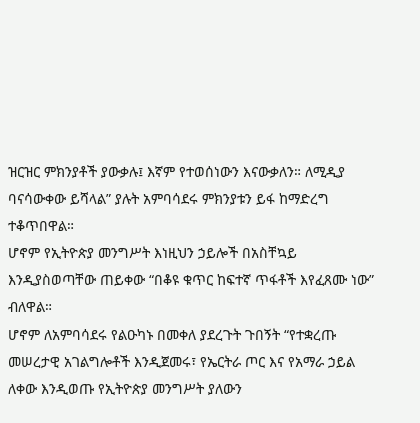ዝርዝር ምክንያቶች ያውቃሉ፤ እኛም የተወሰነውን እናውቃለን። ለሚዲያ ባናሳውቀው ይሻላል” ያሉት አምባሳደሩ ምክንያቱን ይፋ ከማድረግ ተቆጥበዋል።
ሆኖም የኢትዮጵያ መንግሥት እነዚህን ኃይሎች በአስቸኳይ እንዲያስወጣቸው ጠይቀው “በቆዩ ቁጥር ከፍተኛ ጥፋቶች እየፈጸሙ ነው” ብለዋል።
ሆኖም ለአምባሳደሩ የልዑካኑ በመቀለ ያደረጉት ጉበኝት “የተቋረጡ መሠረታዊ አገልግሎቶች እንዲጀመሩ፣ የኤርትራ ጦር እና የአማራ ኃይል ለቀው እንዲወጡ የኢትዮጵያ መንግሥት ያለውን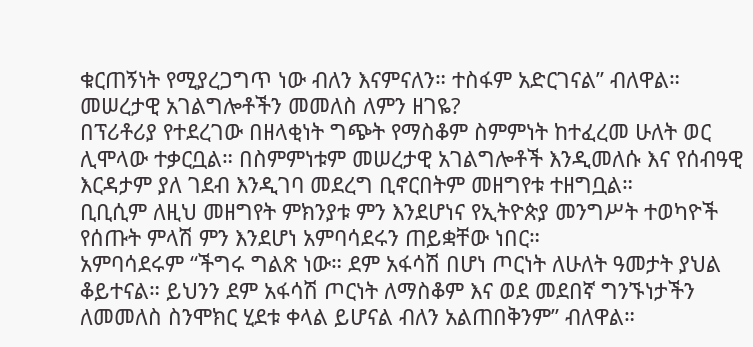ቁርጠኝነት የሚያረጋግጥ ነው ብለን እናምናለን። ተስፋም አድርገናል” ብለዋል።
መሠረታዊ አገልግሎቶችን መመለስ ለምን ዘገዬ?
በፕሪቶሪያ የተደረገው በዘላቂነት ግጭት የማስቆም ስምምነት ከተፈረመ ሁለት ወር ሊሞላው ተቃርቧል። በስምምነቱም መሠረታዊ አገልግሎቶች እንዲመለሱ እና የሰብዓዊ እርዳታም ያለ ገደብ እንዲገባ መደረግ ቢኖርበትም መዘግየቱ ተዘግቧል።
ቢቢሲም ለዚህ መዘግየት ምክንያቱ ምን እንደሆነና የኢትዮጵያ መንግሥት ተወካዮች የሰጡት ምላሽ ምን እንደሆነ አምባሳደሩን ጠይቋቸው ነበር።
አምባሳደሩም “ችግሩ ግልጽ ነው። ደም አፋሳሽ በሆነ ጦርነት ለሁለት ዓመታት ያህል ቆይተናል። ይህንን ደም አፋሳሽ ጦርነት ለማስቆም እና ወደ መደበኛ ግንኙነታችን ለመመለስ ስንሞክር ሂደቱ ቀላል ይሆናል ብለን አልጠበቅንም” ብለዋል።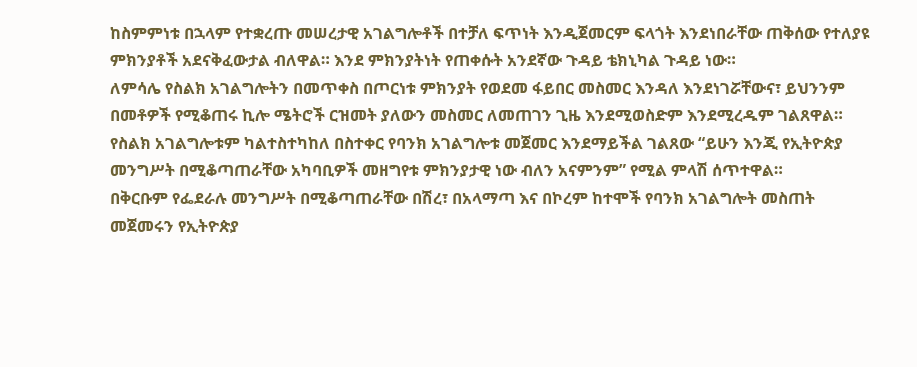ከስምምነቱ በኋላም የተቋረጡ መሠረታዊ አገልግሎቶች በተቻለ ፍጥነት እንዲጀመርም ፍላጎት እንደነበራቸው ጠቅሰው የተለያዩ ምክንያቶች አደናቅፈውታል ብለዋል። እንደ ምክንያትነት የጠቀሱት አንደኛው ጉዳይ ቴክኒካል ጉዳይ ነው።
ለምሳሌ የስልክ አገልግሎትን በመጥቀስ በጦርነቱ ምክንያት የወደመ ፋይበር መስመር እንዳለ እንደነገሯቸውና፣ ይህንንም በመቶዎች የሚቆጠሩ ኪሎ ሜትሮች ርዝመት ያለውን መስመር ለመጠገን ጊዜ እንደሚወስድም እንደሚረዱም ገልጸዋል።
የስልክ አገልግሎቱም ካልተስተካከለ በስተቀር የባንክ አገልግሎቱ መጀመር እንደማይችል ገልጸው “ይሁን እንጂ የኢትዮጵያ መንግሥት በሚቆጣጠራቸው አካባቢዎች መዘግየቱ ምክንያታዊ ነው ብለን አናምንም” የሚል ምላሽ ሰጥተዋል።
በቅርቡም የፌደራሉ መንግሥት በሚቆጣጠራቸው በሽረ፣ በአላማጣ እና በኮረም ከተሞች የባንክ አገልግሎት መስጠት መጀመሩን የኢትዮጵያ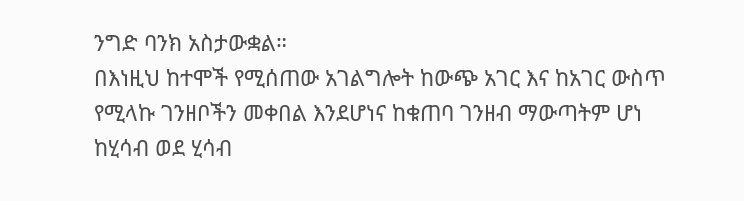ንግድ ባንክ አስታውቋል።
በእነዚህ ከተሞች የሚሰጠው አገልግሎት ከውጭ አገር እና ከአገር ውስጥ የሚላኩ ገንዘቦችን መቀበል እንደሆነና ከቁጠባ ገንዘብ ማውጣትም ሆነ ከሂሳብ ወደ ሂሳብ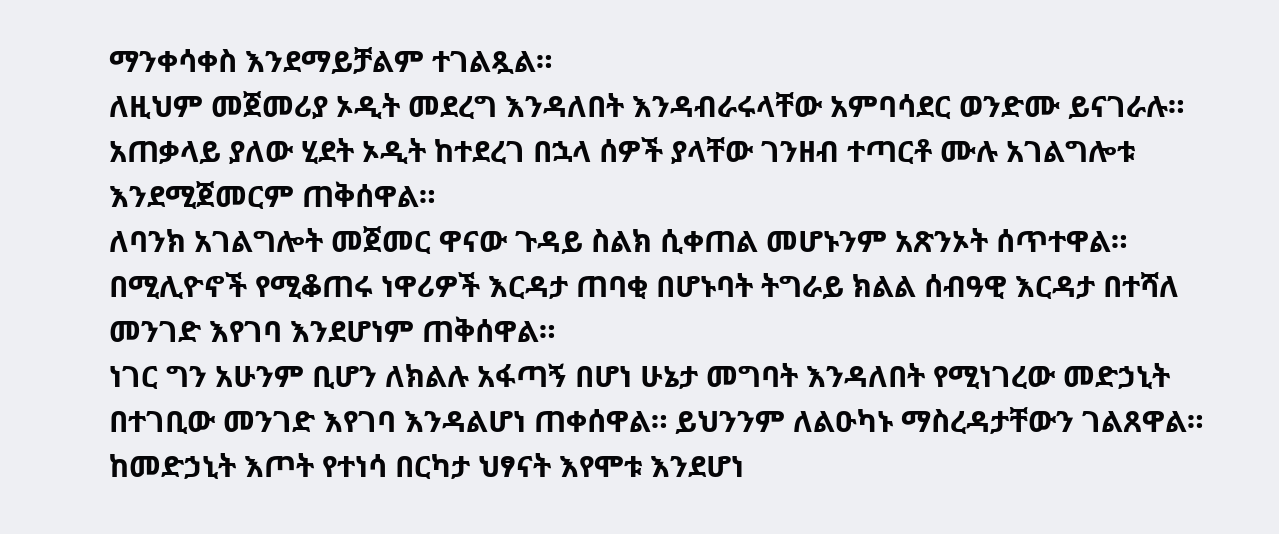ማንቀሳቀስ እንደማይቻልም ተገልጿል።
ለዚህም መጀመሪያ ኦዲት መደረግ እንዳለበት እንዳብራሩላቸው አምባሳደር ወንድሙ ይናገራሉ። አጠቃላይ ያለው ሂደት ኦዲት ከተደረገ በኋላ ሰዎች ያላቸው ገንዘብ ተጣርቶ ሙሉ አገልግሎቱ እንደሚጀመርም ጠቅሰዋል።
ለባንክ አገልግሎት መጀመር ዋናው ጉዳይ ስልክ ሲቀጠል መሆኑንም አጽንኦት ሰጥተዋል። በሚሊዮኖች የሚቆጠሩ ነዋሪዎች እርዳታ ጠባቂ በሆኑባት ትግራይ ክልል ሰብዓዊ እርዳታ በተሻለ መንገድ እየገባ እንደሆነም ጠቅሰዋል።
ነገር ግን አሁንም ቢሆን ለክልሉ አፋጣኝ በሆነ ሁኔታ መግባት እንዳለበት የሚነገረው መድኃኒት በተገቢው መንገድ እየገባ እንዳልሆነ ጠቀሰዋል። ይህንንም ለልዑካኑ ማስረዳታቸውን ገልጸዋል።
ከመድኃኒት እጦት የተነሳ በርካታ ህፃናት እየሞቱ እንደሆነ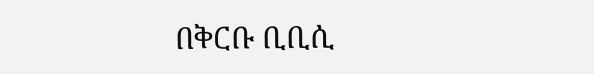በቅርቡ ቢቢሲ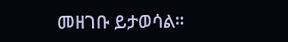መዘገቡ ይታወሳል።